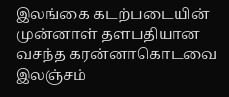இலங்கை கடற்படையின் முன்னாள் தளபதியான வசந்த கரன்னாகொடவை இலஞ்சம்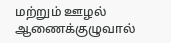மற்றும் ஊழல் ஆணைக்குழுவால்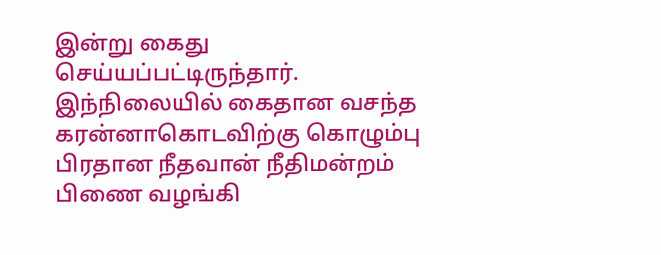இன்று கைது செய்யப்பட்டிருந்தார்.
இந்நிலையில் கைதான வசந்த கரன்னாகொடவிற்கு கொழும்பு பிரதான நீதவான் நீதிமன்றம் பிணை வழங்கி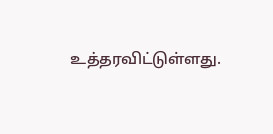உத்தரவிட்டுள்ளது.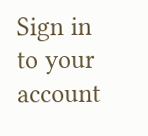Sign in to your account